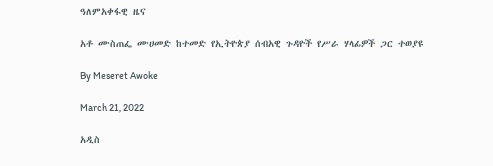ዓለምአቀፋዊ ዜና

አቶ ሙስጠፌ ሙሀመድ ከተመድ የኢትዮጵያ ሰብአዊ ጉዳዮች የሥራ ሃላፊዎች ጋር ተወያዩ

By Meseret Awoke

March 21, 2022

አዲስ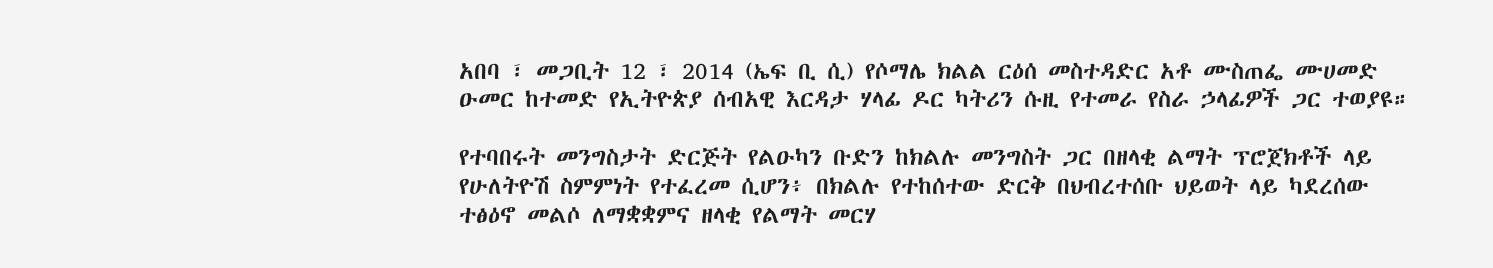አበባ ፣ መጋቢት 12 ፣ 2014 (ኤፍ ቢ ሲ) የሶማሌ ክልል ርዕሰ መስተዳድር አቶ ሙስጠፌ ሙሀመድ ዑመር ከተመድ የኢትዮጵያ ሰብአዊ እርዳታ ሃላፊ ዶር ካትሪን ሱዚ የተመራ የስራ ኃላፊዎች ጋር ተወያዩ።

የተባበሩት መንግስታት ድርጅት የልዑካን ቡድን ከክልሉ መንግስት ጋር በዘላቂ ልማት ፕሮጀክቶች ላይ የሁለትዮሽ ስምምነት የተፈረመ ሲሆን፥ በክልሉ የተከሰተው ድርቅ በህብረተሰቡ ህይወት ላይ ካደረሰው ተፅዕኖ መልሶ ለማቋቋምና ዘላቂ የልማት መርሃ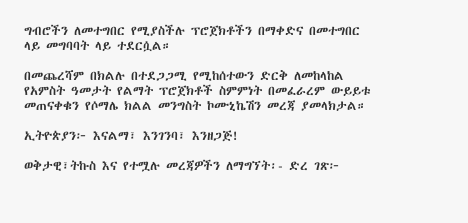ግብሮችን ለመተግበር የሚያስችሉ ፕሮጀክቶችን በማቀድና በመተግበር ላይ መግባባት ላይ ተደርሷል።

በመጨረሻም በክልሉ በተደጋጋሚ የሚከሰተውን ድርቅ ለመከላከል የአምስት ዓመታት የልማት ፕሮጀክቶች ስምምነት በመፈራረም ውይይቱ መጠናቀቁን የሶማሌ ክልል መንግስት ኮሙኒኬሽን መረጃ ያመላክታል።

ኢትዮጵያን፦ እናልማ፣ እንገንባ፣ እንዘጋጅ!

ወቅታዊ፣ትኩስ እና የተሟሉ መረጃዎችን ለማግኘት፡- ድረ ገጽ፦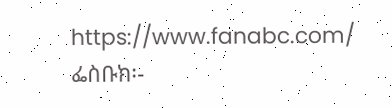https://www.fanabc.com/ ፌስቡክ፡-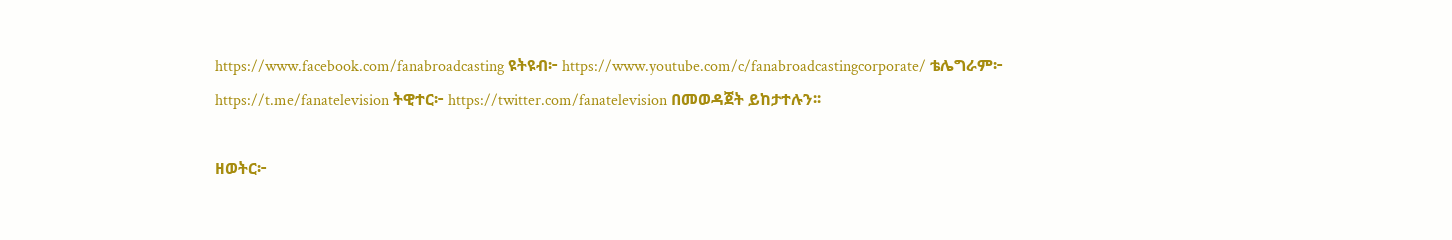https://www.facebook.com/fanabroadcasting ዩትዩብ፦ https://www.youtube.com/c/fanabroadcastingcorporate/ ቴሌግራም፦ https://t.me/fanatelevision ትዊተር፦ https://twitter.com/fanatelevision በመወዳጀት ይከታተሉን፡፡

ዘወትር፦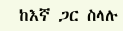ከእኛ ጋር ስላሉ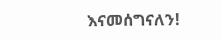እናመሰግናለን!